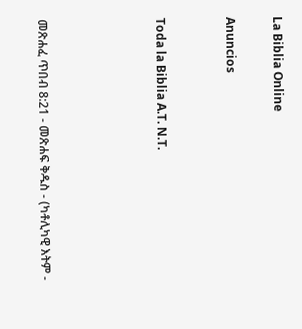La Biblia Online

Anuncios


Toda la Biblia A.T. N.T.




መጽሐፈ ጥበብ 8:21 - መጽሐፍ ቅዱስ - (ካቶሊካዊ እትም -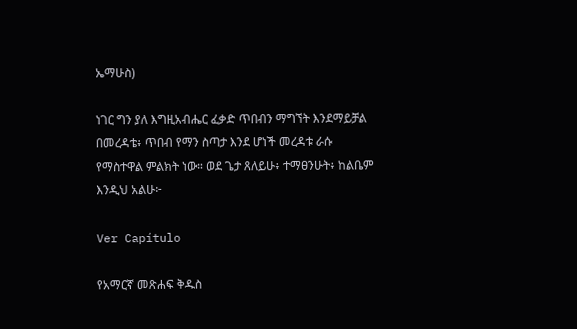ኤማሁስ)

ነገር ግን ያለ እግዚአብሔር ፈቃድ ጥበብን ማግኘት እንደማይቻል በመረዳቴ፥ ጥበብ የማን ስጣታ እንደ ሆነች መረዳቱ ራሱ የማስተዋል ምልክት ነው። ወደ ጌታ ጸለይሁ፥ ተማፀንሁት፥ ከልቤም እንዲህ አልሁ፦

Ver Capítulo

የአማርኛ መጽሐፍ ቅዱስ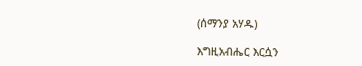(ሰማንያ አሃዱ)

እግዚአብሔር እርሷን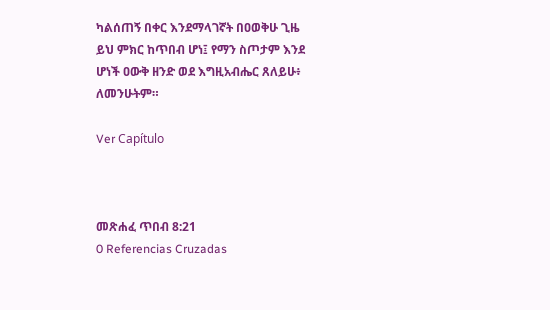ካልሰጠኝ በቀር እንደማላገኛት በዐወቅሁ ጊዜ ይህ ምክር ከጥበብ ሆነ፤ የማን ስጦታም እንደ ሆነች ዐውቅ ዘንድ ወደ እግዚአብሔር ጸለይሁ፥ ለመንሁትም።

Ver Capítulo



መጽሐፈ ጥበብ 8:21
0 Referencias Cruzadas